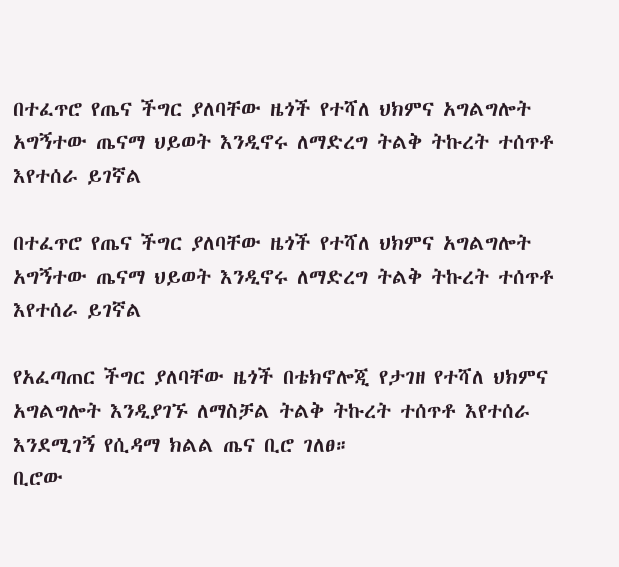በተፈጥሮ የጤና ችግር ያለባቸው ዜጎች የተሻለ ህክምና አግልግሎት አግኝተው ጤናማ ህይወት እንዲኖሩ ለማድረግ ትልቅ ትኩረት ተሰጥቶ እየተሰራ ይገኛል

በተፈጥሮ የጤና ችግር ያለባቸው ዜጎች የተሻለ ህክምና አግልግሎት አግኝተው ጤናማ ህይወት እንዲኖሩ ለማድረግ ትልቅ ትኩረት ተሰጥቶ እየተሰራ ይገኛል

የአፈጣጠር ችግር ያለባቸው ዜጎች በቴክኖሎጂ የታገዘ የተሻለ ህክምና አግልግሎት እንዲያገኙ ለማስቻል ትልቅ ትኩረት ተሰጥቶ እየተሰራ እንደሚገኝ የሲዳማ ክልል ጤና ቢሮ ገለፀ።
ቢሮው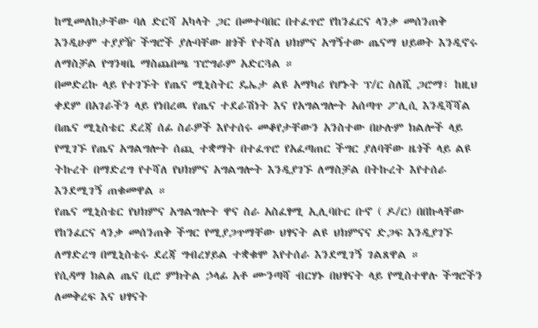ከሚመለከታቸው ባለ ድርሻ አካላት ጋር በመተባበር በተፈጥሮ የከንፈርና ላንቃ መሰንጠቅ እንዲሁም ተያያዥ ችግሮች ያሉባቸው ዘጎች የተሻለ ህክምና አግኝተው ጤናማ ህይወት እንዲኖሩ ለማስቻል የግንዛቤ ማስጨበጫ ፕሮግራም አድርጓል ።
በመድረኩ ላይ የተገኙት የጤና ሚኒስትር ዴኤታ ልዩ አማካሪ የሆኑት ፕ/ር ስለሺ ጋሮማ፣ ከዚህ ቀደም በአገራችን ላይ የነበረዉ የጤና ተደራሽነት እና የአግልግሎት አሰጣጥ ፖሊሲ እንዲሻሻል በጤና ሚኒስቴር ደረጃ ሰፊ ስራዎች እየተሰሩ መቆየታቸውን አንስተው በሁሉም ክልሎች ላይ የሚገኙ የጤና አግልግሎት ሰጪ ተቋማት በተፈጥሮ የአፈጣጠር ችግር ያለባቸው ዜጎች ላይ ልዩ ትኩረት በማድረግ የተሻለ የህክምና አግልግሎት እንዲያገኙ ለማስቻል በትኩረት እየተሰራ እንደሚገኝ ጠቁመዋል ።
የጤና ሚኒስቴር የህክምና አግልግሎት ዋና ስራ አስፈፃሚ ኢሊባቡር ቡኖ ( ዶ/ር) በበኩላቸው የከንፈርና ላንቃ መሰንጠቅ ችግር የሚያጋጥማቸው ህፃናት ልዩ ህክምናና ድጋፍ እንዲያገኙ ለማድረግ በሚኒስቴሩ ደረጃ ግብረሃይል ተቋቁሞ እየተሰራ እንደሚገኝ ገልጸዋል ።
የሲዳማ ክልል ጤና ቢሮ ምክትል ኃላፊ አቶ ሙንጣሻ ብርሃኑ በህፃናት ላይ የሚስተዋሉ ችግሮችን ለመቅረፍ እና ህፃናት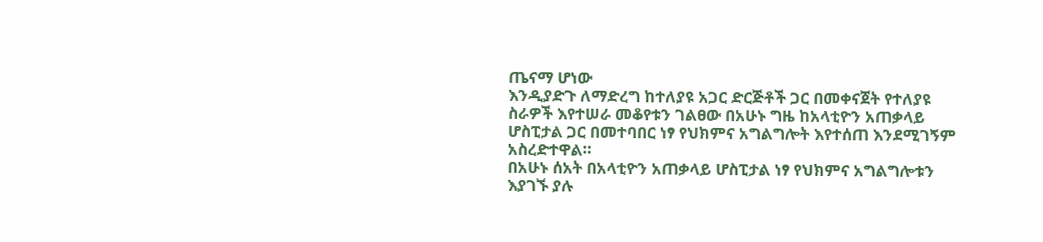ጤናማ ሆነው
እንዲያድጉ ለማድረግ ከተለያዩ አጋር ድርጅቶች ጋር በመቀናጀት የተለያዩ ስራዎች እየተሠራ መቆየቱን ገልፀው በአሁኑ ግዜ ከአላቲዮን አጠቃላይ ሆስፒታል ጋር በመተባበር ነፃ የህክምና አግልግሎት እየተሰጠ እንደሚገኝም አስረድተዋል።
በአሁኑ ሰአት በአላቲዮን አጠቃላይ ሆስፒታል ነፃ የህክምና አግልግሎቱን እያገኙ ያሉ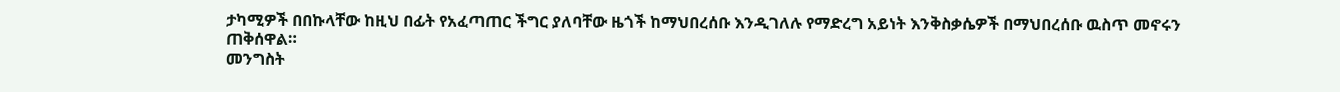ታካሚዎች በበኩላቸው ከዚህ በፊት የአፈጣጠር ችግር ያለባቸው ዜጎች ከማህበረሰቡ እንዲገለሉ የማድረግ አይነት እንቅስቃሴዎች በማህበረሰቡ ዉስጥ መኖሩን ጠቅሰዋል።
መንግስት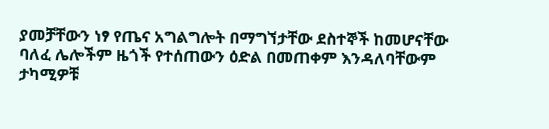ያመቻቸውን ነፃ የጤና አግልግሎት በማግኘታቸው ደስተኞች ከመሆናቸው ባለፈ ሌሎችም ዜጎች የተሰጠውን ዕድል በመጠቀም እንዳለባቸውም ታካሚዎቹ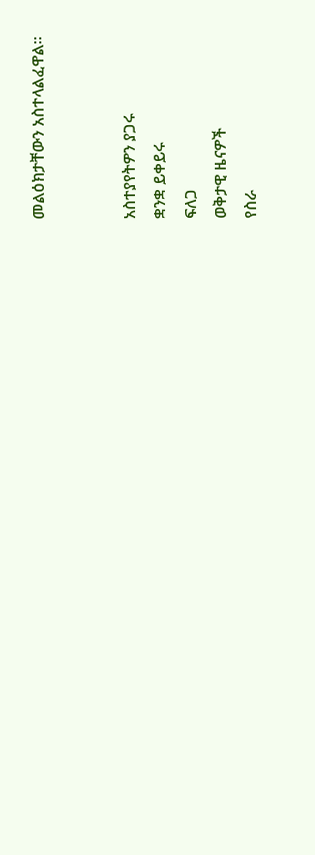መልዕክታቸውን አስተላልፈዋል።


አስተያየትዎን ያጋሩ
ቋንቋ ይቀይሩ
ፍለጋ
ወቅታዊ ዜናዎች
የስራ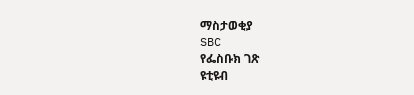ማስታወቂያ
SBC
የፌስቡክ ገጽ
ዩቲዩብ